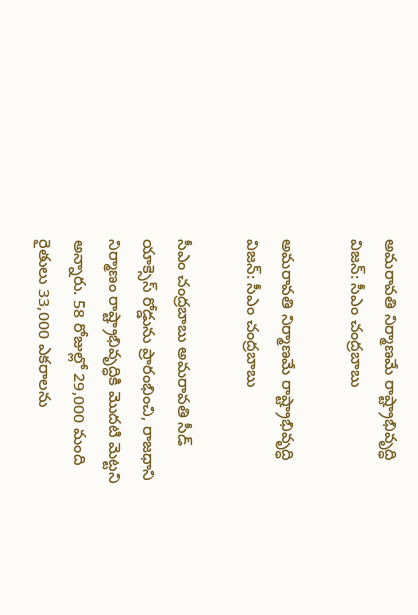అమరావతి నిర్మాణమే రాష్ట్రాభివృద్ధి విజన్: సీఎం చంద్రబాబు

అమరావతి నిర్మాణమే రాష్ట్రాభివృద్ధి విజన్: సీఎం చంద్రబాబు

సీఎం చంద్రబాబు అమరావతి సీడ్ యాక్సెస్ రోడ్డును ప్రారంభించి, రాజధాని నిర్మాణం రాష్ట్రాభివృద్ధికి మొదటి మెట్టని అన్నారు. 58 రోజుల్లో 29,000 మంది రైతులు 33,000 ఎకరాలను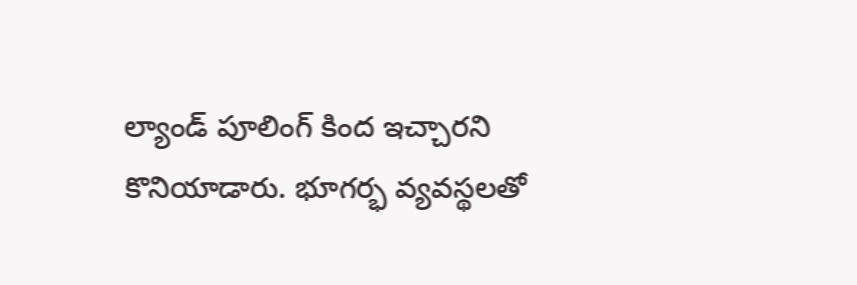ల్యాండ్ పూలింగ్ కింద ఇచ్చారని కొనియాడారు. భూగర్భ వ్యవస్థలతో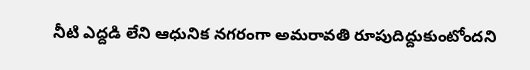నీటి ఎద్దడి లేని ఆధునిక నగరంగా అమరావతి రూపుదిద్దుకుంటోందని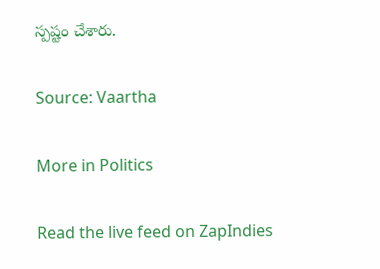స్పష్టం చేశారు.

Source: Vaartha

More in Politics

Read the live feed on ZapIndies